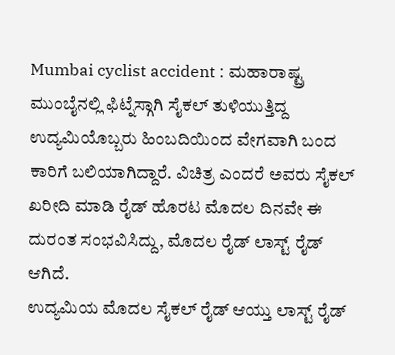Mumbai cyclist accident : ಮಹಾರಾಷ್ಟ್ರ ಮುಂಬೈನಲ್ಲಿ ಫಿಟ್ನೆಸ್ಗಾಗಿ ಸೈಕಲ್ ತುಳಿಯುತ್ತಿದ್ದ ಉದ್ಯಮಿಯೊಬ್ಬರು ಹಿಂಬದಿಯಿಂದ ವೇಗವಾಗಿ ಬಂದ ಕಾರಿಗೆ ಬಲಿಯಾಗಿದ್ದಾರೆ. ವಿಚಿತ್ರ ಎಂದರೆ ಅವರು ಸೈಕಲ್ ಖರೀದಿ ಮಾಡಿ ರೈಡ್ ಹೊರಟ ಮೊದಲ ದಿನವೇ ಈ ದುರಂತ ಸಂಭವಿಸಿದ್ದು, ಮೊದಲ ರೈಡ್ ಲಾಸ್ಟ್ ರೈಡ್ ಆಗಿದೆ.
ಉದ್ಯಮಿಯ ಮೊದಲ ಸೈಕಲ್ ರೈಡ್ ಆಯ್ತು ಲಾಸ್ಟ್ ರೈಡ್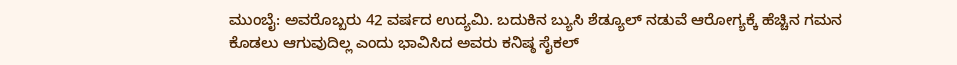ಮುಂಬೈ: ಅವರೊಬ್ಬರು 42 ವರ್ಷದ ಉದ್ಯಮಿ. ಬದುಕಿನ ಬ್ಯುಸಿ ಶೆಡ್ಯೂಲ್ ನಡುವೆ ಆರೋಗ್ಯಕ್ಕೆ ಹೆಚ್ಚಿನ ಗಮನ ಕೊಡಲು ಆಗುವುದಿಲ್ಲ ಎಂದು ಭಾವಿಸಿದ ಅವರು ಕನಿಷ್ಠ ಸೈಕಲ್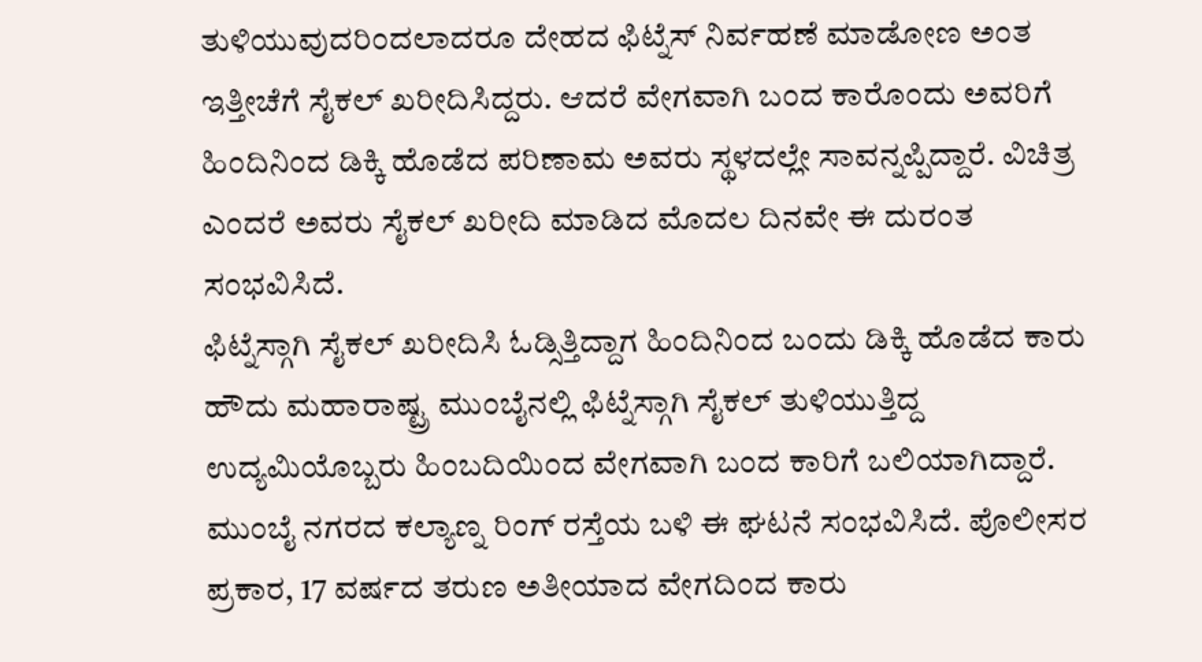ತುಳಿಯುವುದರಿಂದಲಾದರೂ ದೇಹದ ಫಿಟ್ನೆಸ್ ನಿರ್ವಹಣೆ ಮಾಡೋಣ ಅಂತ ಇತ್ತೀಚೆಗೆ ಸೈಕಲ್ ಖರೀದಿಸಿದ್ದರು. ಆದರೆ ವೇಗವಾಗಿ ಬಂದ ಕಾರೊಂದು ಅವರಿಗೆ ಹಿಂದಿನಿಂದ ಡಿಕ್ಕಿ ಹೊಡೆದ ಪರಿಣಾಮ ಅವರು ಸ್ಥಳದಲ್ಲೇ ಸಾವನ್ನಪ್ಪಿದ್ದಾರೆ. ವಿಚಿತ್ರ ಎಂದರೆ ಅವರು ಸೈಕಲ್ ಖರೀದಿ ಮಾಡಿದ ಮೊದಲ ದಿನವೇ ಈ ದುರಂತ ಸಂಭವಿಸಿದೆ.
ಫಿಟ್ನೆಸ್ಗಾಗಿ ಸೈಕಲ್ ಖರೀದಿಸಿ ಓಡ್ಸಿತ್ತಿದ್ದಾಗ ಹಿಂದಿನಿಂದ ಬಂದು ಡಿಕ್ಕಿ ಹೊಡೆದ ಕಾರು
ಹೌದು ಮಹಾರಾಷ್ಟ್ರ ಮುಂಬೈನಲ್ಲಿ ಫಿಟ್ನೆಸ್ಗಾಗಿ ಸೈಕಲ್ ತುಳಿಯುತ್ತಿದ್ದ ಉದ್ಯಮಿಯೊಬ್ಬರು ಹಿಂಬದಿಯಿಂದ ವೇಗವಾಗಿ ಬಂದ ಕಾರಿಗೆ ಬಲಿಯಾಗಿದ್ದಾರೆ. ಮುಂಬೈ ನಗರದ ಕಲ್ಯಾಣ್ನ ರಿಂಗ್ ರಸ್ತೆಯ ಬಳಿ ಈ ಘಟನೆ ಸಂಭವಿಸಿದೆ. ಪೊಲೀಸರ ಪ್ರಕಾರ, 17 ವರ್ಷದ ತರುಣ ಅತೀಯಾದ ವೇಗದಿಂದ ಕಾರು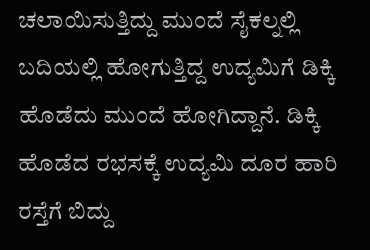ಚಲಾಯಿಸುತ್ತಿದ್ದು ಮುಂದೆ ಸೈಕಲ್ನಲ್ಲಿ ಬದಿಯಲ್ಲಿ ಹೋಗುತ್ತಿದ್ದ ಉದ್ಯಮಿಗೆ ಡಿಕ್ಕಿ ಹೊಡೆದು ಮುಂದೆ ಹೋಗಿದ್ದಾನೆ. ಡಿಕ್ಕಿ ಹೊಡೆದ ರಭಸಕ್ಕೆ ಉದ್ಯಮಿ ದೂರ ಹಾರಿ ರಸ್ತೆಗೆ ಬಿದ್ದು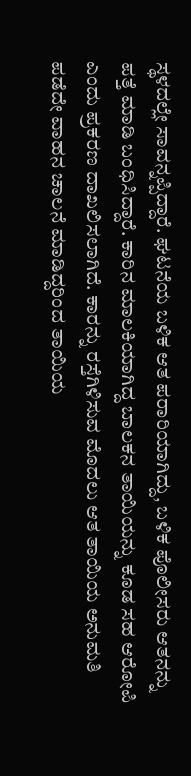ಸ್ಥಳದಲ್ಲೇ ಸಾವನ್ನಪ್ಪಿದ್ದಾರೆ. ಘಟನೆಯ ಬಳಿಕ ಆತ ಪರಾರಿಯಾಗಿದ್ದು, ಬಳಿಕ ಪೊಲೀಸರು ಆತನನ್ನು ಪತ್ತೆ ಮಾಡಿ ಬಂಧಿಸಿದ್ದಾರೆ. ಕಾರಿನ ಮಾಲಕಿಯಾಗಿದ್ದ ಬಾಲಕನ ತಾಯಿಯನ್ನು ಕೂಡ ಸಹ ಆರೋಪಿ ಎಂದು ಪ್ರಕರಣ ದಾಖಲಿಸಲಾಗಿದೆ. ಕಾರನ್ನು ರಸ್ತೆಗಿಳಿಸುವ ಮೊದಲು ಆತ ತಾಯಿಯ ಅನುಮತಿ ಪಡೆದೇ ವಾಹನ ಚಾಲನೆ ಮಾಡಿದ್ದರಿಂದ ತಾಯಿಯ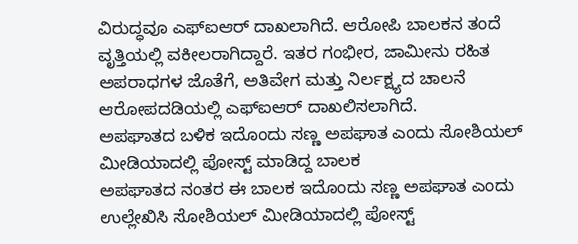ವಿರುದ್ಧವೂ ಎಫ್ಐಆರ್ ದಾಖಲಾಗಿದೆ. ಆರೋಪಿ ಬಾಲಕನ ತಂದೆ ವೃತ್ತಿಯಲ್ಲಿ ವಕೀಲರಾಗಿದ್ದಾರೆ. ಇತರ ಗಂಭೀರ, ಜಾಮೀನು ರಹಿತ ಅಪರಾಧಗಳ ಜೊತೆಗೆ, ಅತಿವೇಗ ಮತ್ತು ನಿರ್ಲಕ್ಷ್ಯದ ಚಾಲನೆ ಆರೋಪದಡಿಯಲ್ಲಿ ಎಫ್ಐಆರ್ ದಾಖಲಿಸಲಾಗಿದೆ.
ಅಪಘಾತದ ಬಳಿಕ ಇದೊಂದು ಸಣ್ಣ ಅಪಘಾತ ಎಂದು ಸೋಶಿಯಲ್ ಮೀಡಿಯಾದಲ್ಲಿ ಪೋಸ್ಟ್ ಮಾಡಿದ್ದ ಬಾಲಕ
ಅಪಘಾತದ ನಂತರ ಈ ಬಾಲಕ ಇದೊಂದು ಸಣ್ಣ ಅಪಘಾತ ಎಂದು ಉಲ್ಲೇಖಿಸಿ ಸೋಶಿಯಲ್ ಮೀಡಿಯಾದಲ್ಲಿ ಪೋಸ್ಟ್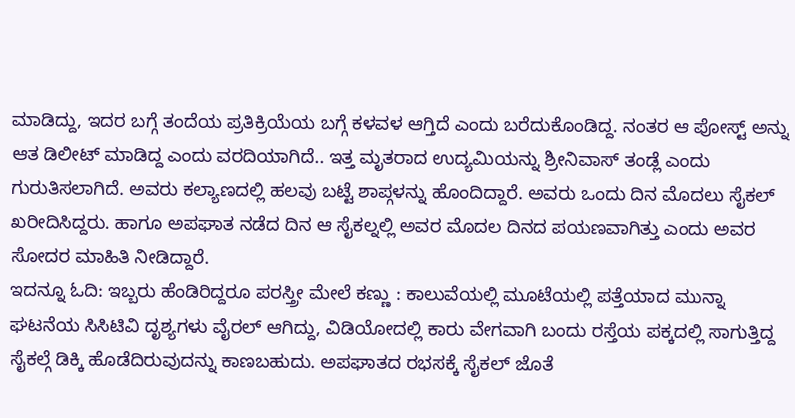ಮಾಡಿದ್ದು, ಇದರ ಬಗ್ಗೆ ತಂದೆಯ ಪ್ರತಿಕ್ರಿಯೆಯ ಬಗ್ಗೆ ಕಳವಳ ಆಗ್ತಿದೆ ಎಂದು ಬರೆದುಕೊಂಡಿದ್ದ. ನಂತರ ಆ ಪೋಸ್ಟ್ ಅನ್ನು ಆತ ಡಿಲೀಟ್ ಮಾಡಿದ್ದ ಎಂದು ವರದಿಯಾಗಿದೆ.. ಇತ್ತ ಮೃತರಾದ ಉದ್ಯಮಿಯನ್ನು ಶ್ರೀನಿವಾಸ್ ತಂಡ್ಲೆ ಎಂದು ಗುರುತಿಸಲಾಗಿದೆ. ಅವರು ಕಲ್ಯಾಣದಲ್ಲಿ ಹಲವು ಬಟ್ಟೆ ಶಾಪ್ಗಳನ್ನು ಹೊಂದಿದ್ದಾರೆ. ಅವರು ಒಂದು ದಿನ ಮೊದಲು ಸೈಕಲ್ ಖರೀದಿಸಿದ್ದರು. ಹಾಗೂ ಅಪಘಾತ ನಡೆದ ದಿನ ಆ ಸೈಕಲ್ನಲ್ಲಿ ಅವರ ಮೊದಲ ದಿನದ ಪಯಣವಾಗಿತ್ತು ಎಂದು ಅವರ ಸೋದರ ಮಾಹಿತಿ ನೀಡಿದ್ದಾರೆ.
ಇದನ್ನೂ ಓದಿ: ಇಬ್ಬರು ಹೆಂಡಿರಿದ್ದರೂ ಪರಸ್ತ್ರೀ ಮೇಲೆ ಕಣ್ಣು : ಕಾಲುವೆಯಲ್ಲಿ ಮೂಟೆಯಲ್ಲಿ ಪತ್ತೆಯಾದ ಮುನ್ನಾ
ಘಟನೆಯ ಸಿಸಿಟಿವಿ ದೃಶ್ಯಗಳು ವೈರಲ್ ಆಗಿದ್ದು, ವಿಡಿಯೋದಲ್ಲಿ ಕಾರು ವೇಗವಾಗಿ ಬಂದು ರಸ್ತೆಯ ಪಕ್ಕದಲ್ಲಿ ಸಾಗುತ್ತಿದ್ದ ಸೈಕಲ್ಗೆ ಡಿಕ್ಕಿ ಹೊಡೆದಿರುವುದನ್ನು ಕಾಣಬಹುದು. ಅಪಘಾತದ ರಭಸಕ್ಕೆ ಸೈಕಲ್ ಜೊತೆ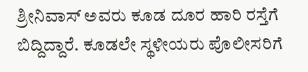ಶ್ರೀನಿವಾಸ್ ಅವರು ಕೂಡ ದೂರ ಹಾರಿ ರಸ್ತೆಗೆ ಬಿದ್ದಿದ್ದಾರೆ. ಕೂಡಲೇ ಸ್ಥಳೀಯರು ಪೊಲೀಸರಿಗೆ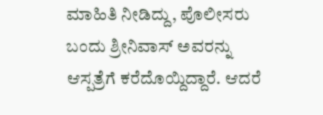ಮಾಹಿತಿ ನೀಡಿದ್ದು, ಪೊಲೀಸರು ಬಂದು ಶ್ರೀನಿವಾಸ್ ಅವರನ್ನು ಆಸ್ಪತ್ರೆಗೆ ಕರೆದೊಯ್ದಿದ್ದಾರೆ. ಆದರೆ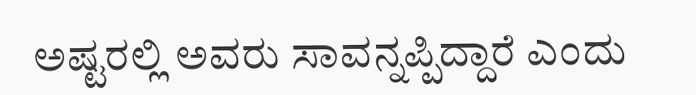ಅಷ್ಟರಲ್ಲಿ ಅವರು ಸಾವನ್ನಪ್ಪಿದ್ದಾರೆ ಎಂದು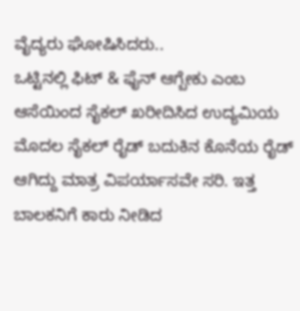ವೈದ್ಯರು ಘೋಷಿಸಿದರು..
ಒಟ್ಟಿನಲ್ಲಿ ಫಿಟ್ & ಫೈನ್ ಆಗ್ಬೇಕು ಎಂಬ ಆಸೆಯಿಂದ ಸೈಕಲ್ ಖರೀದಿಸಿದ ಉದ್ಯಮಿಯ ಮೊದಲ ಸೈಕಲ್ ರೈಡ್ ಬದುಕಿನ ಕೊನೆಯ ರೈಡ್ ಆಗಿದ್ದು ಮಾತ್ರ ವಿಪರ್ಯಾಸವೇ ಸರಿ. ಇತ್ತ ಬಾಲಕನಿಗೆ ಕಾರು ನೀಡಿದ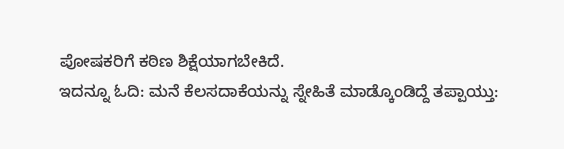ಪೋಷಕರಿಗೆ ಕಠಿಣ ಶಿಕ್ಷೆಯಾಗಬೇಕಿದೆ.
ಇದನ್ನೂ ಓದಿ: ಮನೆ ಕೆಲಸದಾಕೆಯನ್ನು ಸ್ನೇಹಿತೆ ಮಾಡ್ಕೊಂಡಿದ್ದೆ ತಪ್ಪಾಯ್ತು: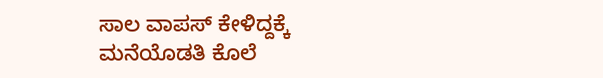ಸಾಲ ವಾಪಸ್ ಕೇಳಿದ್ದಕ್ಕೆ ಮನೆಯೊಡತಿ ಕೊಲೆ